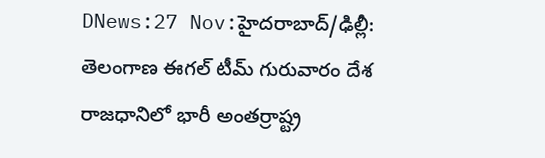DNews:27 Nov:హైదరాబాద్/ఢిల్లీ: తెలంగాణ ఈగల్ టీమ్ గురువారం దేశ రాజధానిలో భారీ అంతర్రాష్ట్ర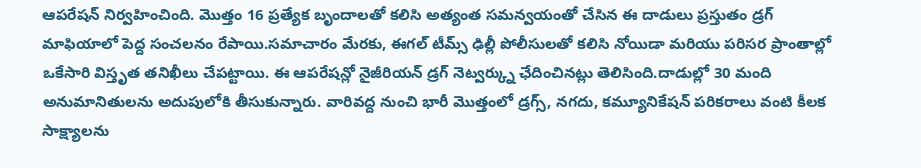ఆపరేషన్ నిర్వహించింది. మొత్తం 16 ప్రత్యేక బృందాలతో కలిసి అత్యంత సమన్వయంతో చేసిన ఈ దాడులు ప్రస్తుతం డ్రగ్ మాఫియాలో పెద్ద సంచలనం రేపాయి.సమాచారం మేరకు, ఈగల్ టీమ్స్ ఢిల్లీ పోలీసులతో కలిసి నోయిడా మరియు పరిసర ప్రాంతాల్లో ఒకేసారి విస్తృత తనిఖీలు చేపట్టాయి. ఈ ఆపరేషన్లో నైజీరియన్ డ్రగ్ నెట్వర్క్ను ఛేదించినట్లు తెలిసింది.దాడుల్లో 30 మంది అనుమానితులను అదుపులోకి తీసుకున్నారు. వారివద్ద నుంచి భారీ మొత్తంలో డ్రగ్స్, నగదు, కమ్యూనికేషన్ పరికరాలు వంటి కీలక సాక్ష్యాలను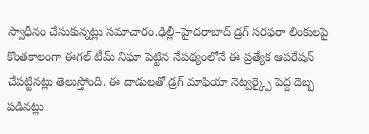స్వాధీనం చేసుకున్నట్లు సమాచారం.ఢిల్లీ–హైదరాబాద్ డ్రగ్ సరఫరా లింకులపై కొంతకాలంగా ఈగల్ టీమ్ నిఘా పెట్టిన నేపథ్యంలోనే ఈ ప్రత్యేక ఆపరేషన్ చేపట్టినట్లు తెలుస్తోంది. ఈ దాడులతో డ్రగ్ మాఫియా నెట్వర్క్పై పెద్ద దెబ్బ పడినట్లు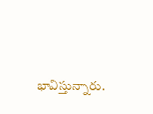భావిస్తున్నారు.